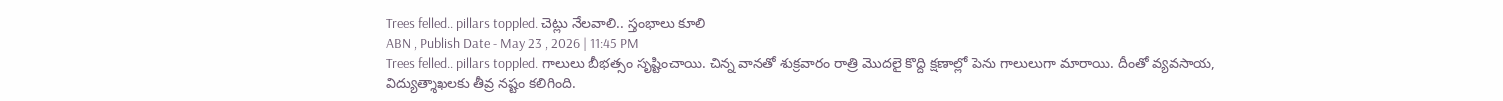Trees felled.. pillars toppled. చెట్లు నేలవాలి.. స్తంభాలు కూలి
ABN , Publish Date - May 23 , 2026 | 11:45 PM
Trees felled.. pillars toppled. గాలులు బీభత్సం సృష్టించాయి. చిన్న వానతో శుక్రవారం రాత్రి మొదలై కొద్ది క్షణాల్లో పెను గాలులుగా మారాయి. దీంతో వ్యవసాయ, విద్యుత్శాఖలకు తీవ్ర నష్టం కలిగింది.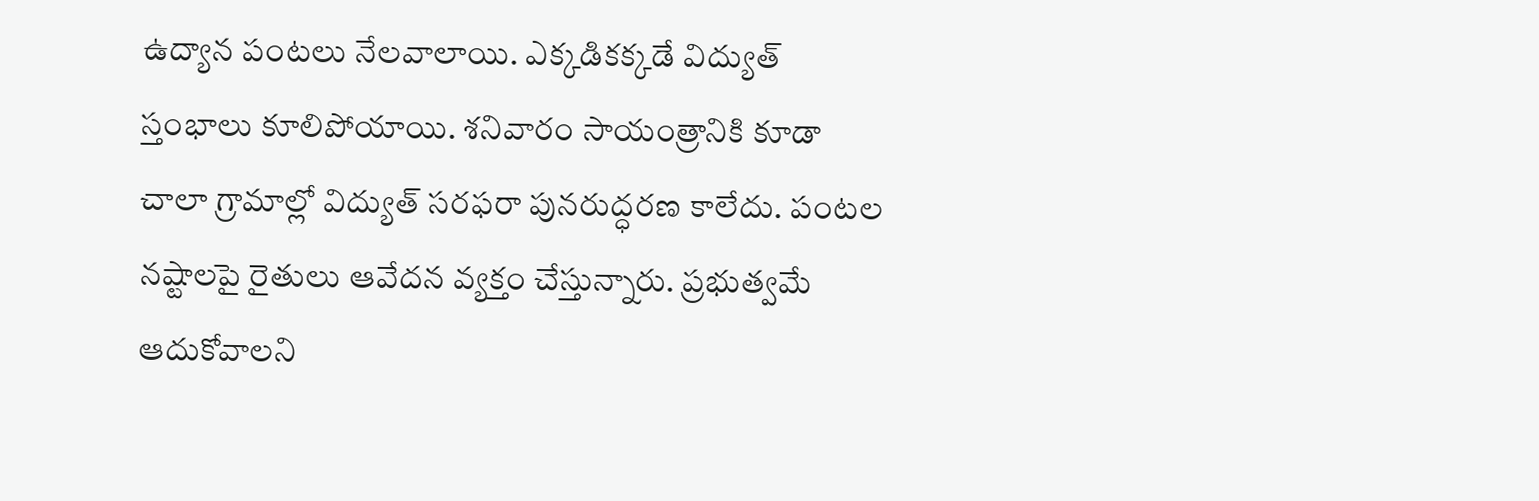ఉద్యాన పంటలు నేలవాలాయి. ఎక్కడికక్కడే విద్యుత్ స్తంభాలు కూలిపోయాయి. శనివారం సాయంత్రానికి కూడా చాలా గ్రామాల్లో విద్యుత్ సరఫరా పునరుద్ధరణ కాలేదు. పంటల నష్టాలపై రైతులు ఆవేదన వ్యక్తం చేస్తున్నారు. ప్రభుత్వమే ఆదుకోవాలని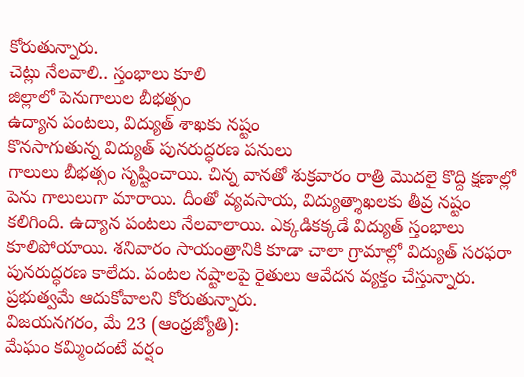కోరుతున్నారు.
చెట్లు నేలవాలి.. స్తంభాలు కూలి
జిల్లాలో పెనుగాలుల బీభత్సం
ఉద్యాన పంటలు, విద్యుత్ శాఖకు నష్టం
కొనసాగుతున్న విద్యుత్ పునరుద్ధరణ పనులు
గాలులు బీభత్సం సృష్టించాయి. చిన్న వానతో శుక్రవారం రాత్రి మొదలై కొద్ది క్షణాల్లో పెను గాలులుగా మారాయి. దీంతో వ్యవసాయ, విద్యుత్శాఖలకు తీవ్ర నష్టం కలిగింది. ఉద్యాన పంటలు నేలవాలాయి. ఎక్కడికక్కడే విద్యుత్ స్తంభాలు కూలిపోయాయి. శనివారం సాయంత్రానికి కూడా చాలా గ్రామాల్లో విద్యుత్ సరఫరా పునరుద్ధరణ కాలేదు. పంటల నష్టాలపై రైతులు ఆవేదన వ్యక్తం చేస్తున్నారు. ప్రభుత్వమే ఆదుకోవాలని కోరుతున్నారు.
విజయనగరం, మే 23 (ఆంధ్రజ్యోతి):
మేఘం కమ్మిందంటే వర్షం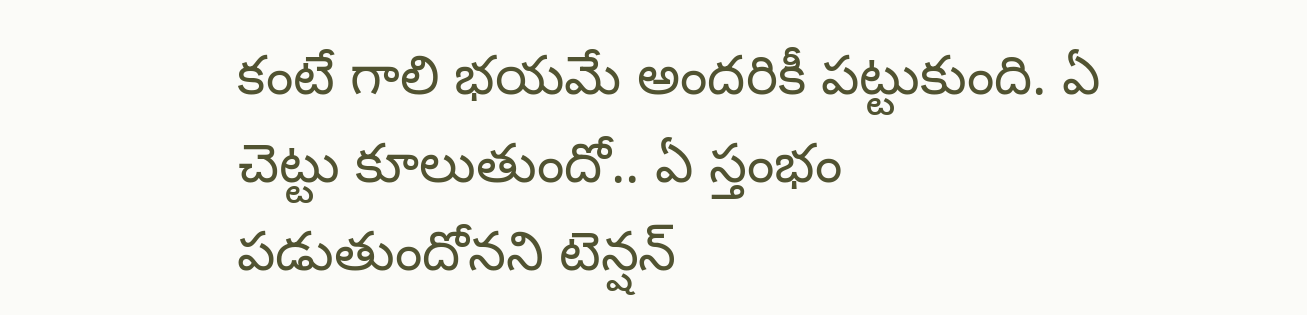కంటే గాలి భయమే అందరికీ పట్టుకుంది. ఏ చెట్టు కూలుతుందో.. ఏ స్తంభం పడుతుందోనని టెన్షన్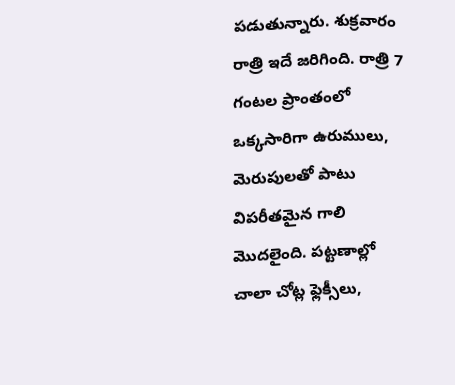పడుతున్నారు. శుక్రవారం రాత్రి ఇదే జరిగింది. రాత్రి 7 గంటల ప్రాంతంలో ఒక్కసారిగా ఉరుములు, మెరుపులతో పాటు విపరీతమైన గాలి మొదలైంది. పట్టణాల్లో చాలా చోట్ల ఫ్లెక్సీలు,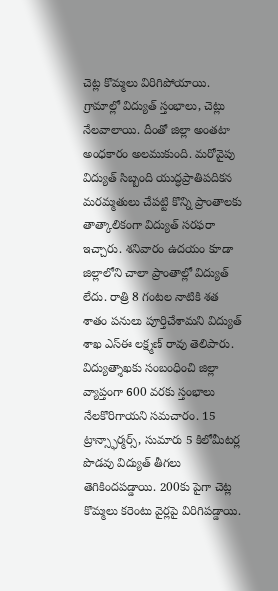చెట్ల కొమ్మలు విరిగిపోయాయి. గ్రామాల్లో విద్యుత్ స్తంభాలు, చెట్లు నేలవాలాయి. దీంతో జిల్లా అంతటా అంధకారం అలముకుంది. మరోవైపు విద్యుత్ సిబ్బంది యుద్ధప్రాతిపదికన మరమ్మతులు చేపట్టి కొన్ని ప్రాంతాలకు తాత్కాలికంగా విద్యుత్ సరఫరా ఇచ్చారు. శనివారం ఉదయం కూడా జిల్లాలోని చాలా ప్రాంతాల్లో విద్యుత్ లేదు. రాత్రి 8 గంటల నాటికి శత శాతం పనులు పూర్తిచేశామని విద్యుత్ శాఖ ఎస్ఈ లక్ష్మణ్ రావు తెలిపారు. విద్యుత్శాఖకు సంబంధించి జిల్లా వ్యాప్తంగా 600 వరకు స్తంభాలు నేలకొరిగాయని సమచారం. 15 ట్రాన్స్ఫార్మర్స్, సుమారు 5 కిలోమీటర్ల పొడవు విద్యుత్ తీగలు తెగికిందపడ్డాయి. 200కు పైగా చెట్ల కొమ్మలు కరెంటు వైర్లపై విరిగిపడ్డాయి.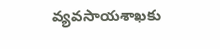వ్యవసాయశాఖకు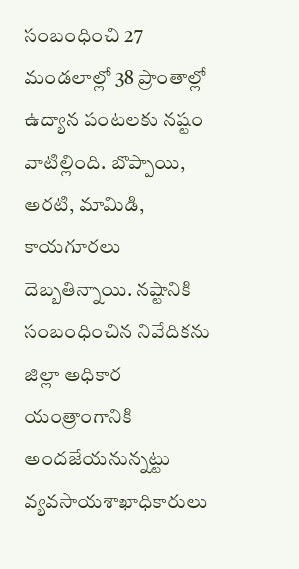సంబంధించి 27 మండలాల్లో 38 ప్రాంతాల్లో ఉద్యాన పంటలకు నష్టం వాటిల్లింది. బొప్పాయి, అరటి, మామిడి, కాయగూరలు దెబ్బతిన్నాయి. నష్టానికి సంబంధించిన నివేదికను జిల్లా అధికార యంత్రాంగానికి అందజేయనున్నట్టు వ్యవసాయశాఖాధికారులు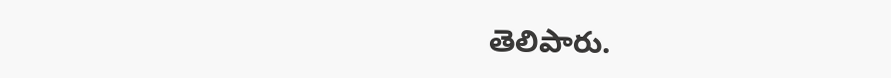తెలిపారు.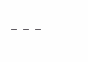---